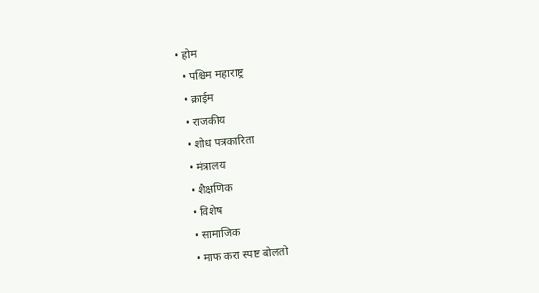• होम
  • पश्चिम महाराष्ट्र
  • क्राईम
  • राजकीय
  • शोध पत्रकारिता
  • मंत्रालय
  • शैक्षणिक
  • विशेष
  • सामाजिक
  • माफ करा स्पष्ट बोलतो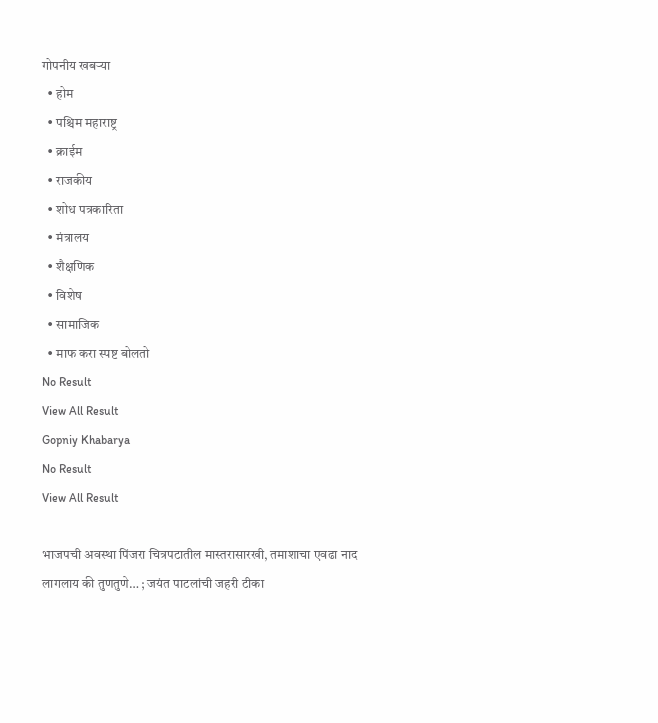गोपनीय खबऱ्या
  • होम
  • पश्चिम महाराष्ट्र
  • क्राईम
  • राजकीय
  • शोध पत्रकारिता
  • मंत्रालय
  • शैक्षणिक
  • विशेष
  • सामाजिक
  • माफ करा स्पष्ट बोलतो
No Result
View All Result
Gopniy Khabarya
No Result
View All Result

भाजपची अवस्था पिंजरा चित्रपटातील मास्तरासारखी, तमाशाचा एवढा नाद लागलाय की तुणतुणे… ; जयंत पाटलांची जहरी टीका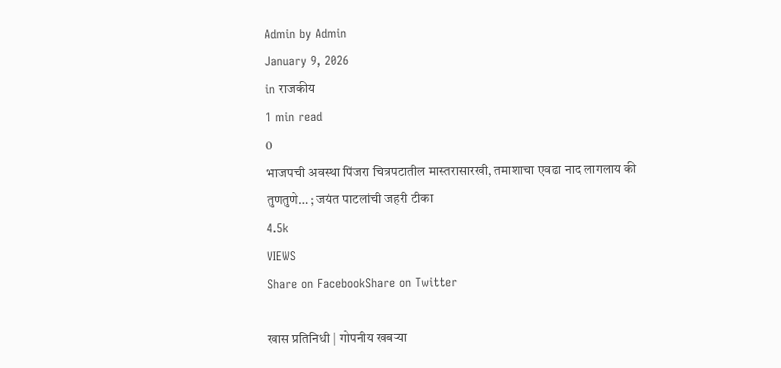Admin by Admin
January 9, 2026
in राजकीय
1 min read
0
भाजपची अवस्था पिंजरा चित्रपटातील मास्तरासारखी, तमाशाचा एवढा नाद लागलाय की तुणतुणे… ; जयंत पाटलांची जहरी टीका
4.5k
VIEWS
Share on FacebookShare on Twitter

खास प्रतिनिधी | गोपनीय खबऱ्या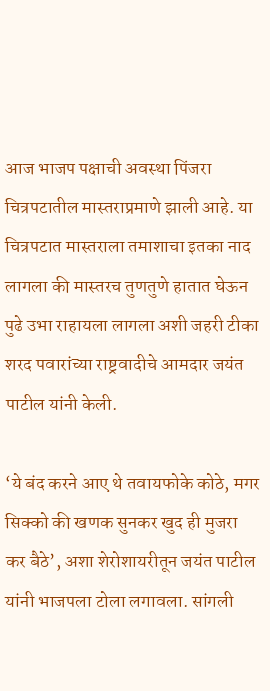आज भाजप पक्षाची अवस्था पिंजरा चित्रपटातील मास्तराप्रमाणे झाली आहे. या चित्रपटात मास्तराला तमाशाचा इतका नाद लागला की मास्तरच तुणतुणे हातात घेऊन पुढे उभा राहायला लागला अशी जहरी टीका शरद पवारांच्या राष्ट्रवादीचे आमदार जयंत पाटील यांनी केली.

‘ये बंद करने आए थे तवायफोके कोठे, मगर सिक्को की खणक सुनकर खुद ही मुजरा कर बैठे’, अशा शेरोशायरीतून जयंत पाटील यांनी भाजपला टोला लगावला. सांगली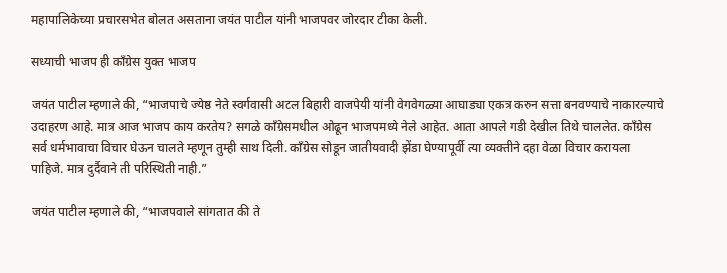महापालिकेच्या प्रचारसभेत बोलत असताना जयंत पाटील यांनी भाजपवर जोरदार टीका केली.

सध्याची भाजप ही काँग्रेस युक्त भाजप

जयंत पाटील म्हणाले की, “भाजपाचे ज्येष्ठ नेते स्वर्गवासी अटल बिहारी वाजपेयी यांनी वेगवेगळ्या आघाड्या एकत्र करुन सत्ता बनवण्याचे नाकारल्याचे उदाहरण आहे. मात्र आज भाजप काय करतेय? सगळे काँग्रेसमधील ओढून भाजपमध्ये नेले आहेत. आता आपले गडी देखील तिथे चाललेत. काँग्रेस सर्व धर्मभावाचा विचार घेऊन चालते म्हणून तुम्ही साथ दिली. काँग्रेस सोडून जातीयवादी झेंडा घेण्यापूर्वी त्या व्यक्तीने दहा वेळा विचार करायला पाहिजे. मात्र दुर्दैवाने ती परिस्थिती नाही.”

जयंत पाटील म्हणाले की, “भाजपवाले सांगतात की ते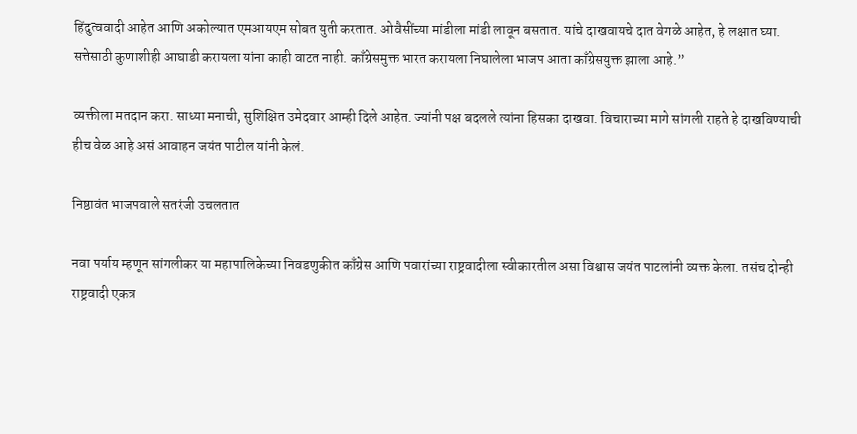हिंदुत्ववादी आहेत आणि अकोल्यात एमआयएम सोबत युती करतात. ओवैसींच्या मांडीला मांडी लावून बसतात. यांचे दाखवायचे दात वेगळे आहेत, हे लक्षात घ्या. सत्तेसाठी कुणाशीही आघाडी करायला यांना काही वाटत नाही. काँग्रेसमुक्त भारत करायला निघालेला भाजप आता काँग्रेसयुक्त झाला आहे.”

व्यक्तीला मतदान करा. साध्या मनाची, सुशिक्षित उमेदवार आम्ही दिले आहेत. ज्यांनी पक्ष बदलले त्यांना हिसका दाखवा. विचाराच्या मागे सांगली राहते हे दाखविण्याची हीच वेळ आहे असं आवाहन जयंत पाटील यांनी केलं.

निष्ठावंत भाजपवाले सतरंजी उचलतात

नवा पर्याय म्हणून सांगलीकर या महापालिकेच्या निवडणुकीत काँग्रेस आणि पवारांच्या राष्ट्रवादीला स्वीकारतील असा विश्वास जयंत पाटलांनी व्यक्त केला. तसंच दोन्ही राष्ट्रवादी एकत्र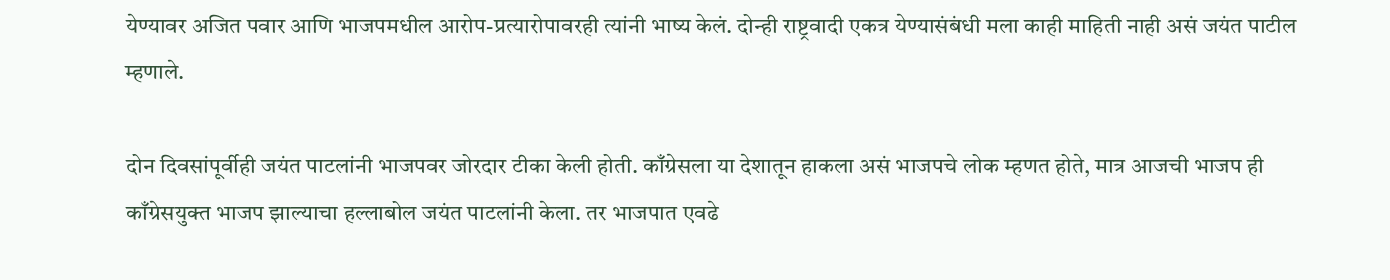येण्यावर अजित पवार आणि भाजपमधील आरोप-प्रत्यारोपावरही त्यांनी भाष्य केलं. दोन्ही राष्ट्रवादी एकत्र येण्यासंबंधी मला काही माहिती नाही असं जयंत पाटील म्हणाले.

दोन दिवसांपूर्वीही जयंत पाटलांनी भाजपवर जोरदार टीका केली होती. काँग्रेसला या देशातून हाकला असं भाजपचे लोक म्हणत होते, मात्र आजची भाजप ही काँग्रेसयुक्त भाजप झाल्याचा हल्लाबोल जयंत पाटलांनी केला. तर भाजपात एवढे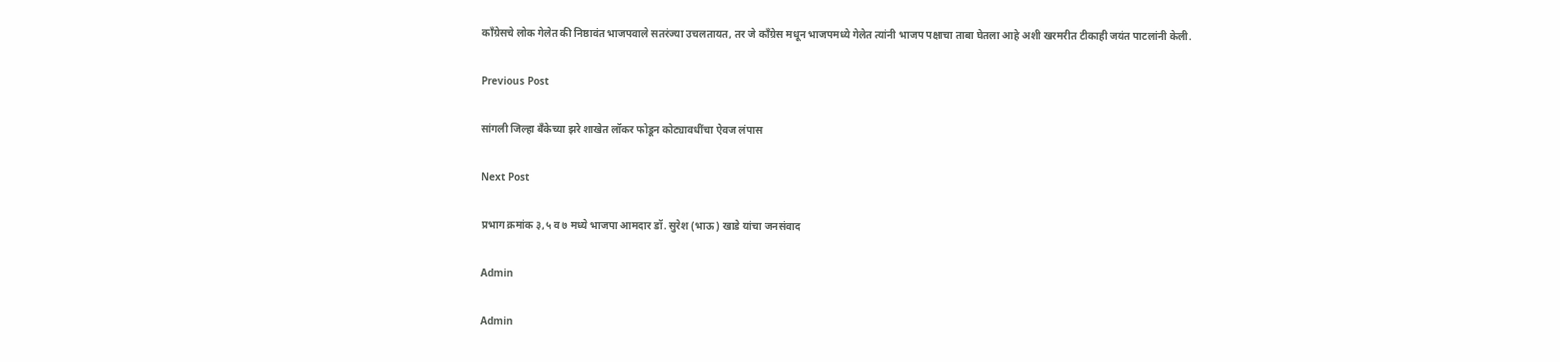काँग्रेसचे लोक गेलेत की निष्ठावंत भाजपवाले सतरंज्या उचलतायत, तर जे काँग्रेस मधून भाजपमध्ये गेलेत त्यांनी भाजप पक्षाचा ताबा घेतला आहे अशी खरमरीत टीकाही जयंत पाटलांनी केली.

Previous Post

सांगली जिल्हा बँकेच्या झरे शाखेत लॉकर फोडून कोट्यावधींचा ऐवज लंपास

Next Post

प्रभाग क्रमांक ३,५ व ७ मध्ये भाजपा आमदार डॉ. सुरेश (भाऊ) खाडे यांचा जनसंवाद

Admin

Admin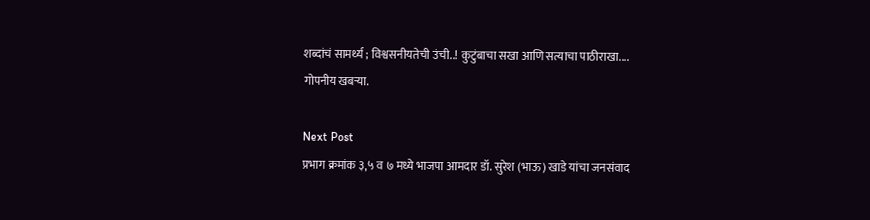शब्दांचं सामर्थ्य ; विश्वसनीयतेची उंची..! कुटुंबाचा सखा आणि सत्याचा पाठीराखा.... गोपनीय खबऱ्या.

Next Post
प्रभाग क्रमांक ३,५ व ७ मध्ये भाजपा आमदार डॉ. सुरेश (भाऊ) खाडे यांचा जनसंवाद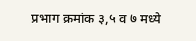प्रभाग क्रमांक ३,५ व ७ मध्ये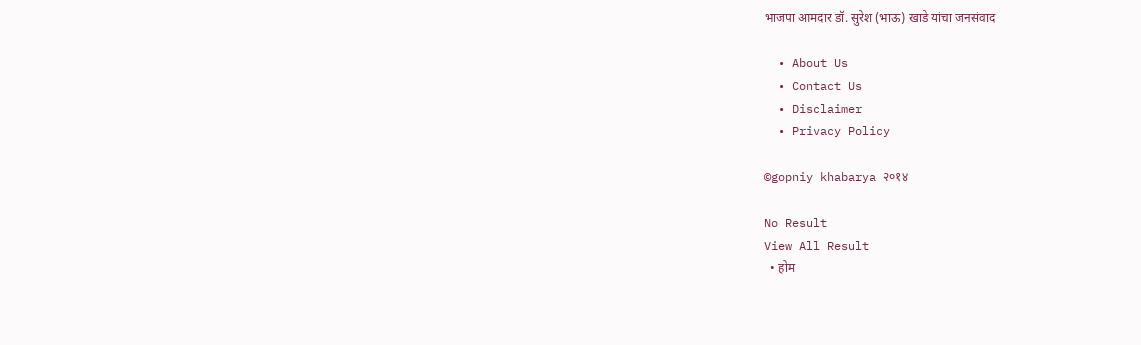भाजपा आमदार डॉ. सुरेश (भाऊ) खाडे यांचा जनसंवाद

  • About Us
  • Contact Us
  • Disclaimer
  • Privacy Policy

©gopniy khabarya २०१४

No Result
View All Result
  • होम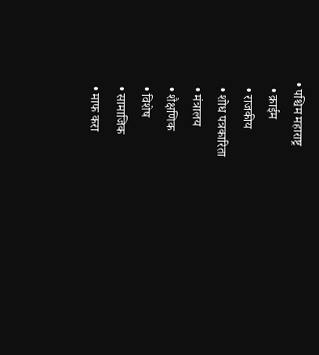• पश्चिम महाराष्ट्र
  • क्राईम
  • राजकीय
  • शोध पत्रकारिता
  • मंत्रालय
  • शैक्षणिक
  • विशेष
  • सामाजिक
  • माफ करा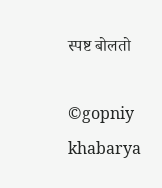स्पष्ट बोलतो

©gopniy khabarya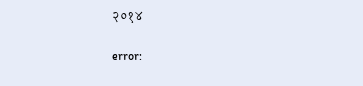२०१४

error: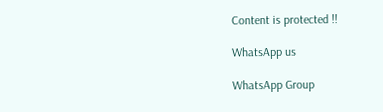Content is protected !!

WhatsApp us

WhatsApp Group